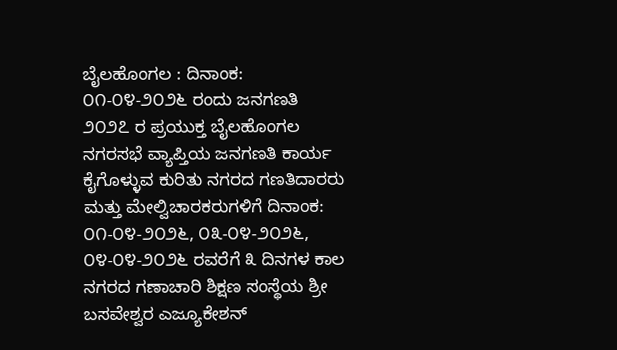ಬೈಲಹೊಂಗಲ : ದಿನಾಂಕ: ೦೧-೦೪-೨೦೨೬ ರಂದು ಜನಗಣತಿ ೨೦೨೭ ರ ಪ್ರಯುಕ್ತ ಬೈಲಹೊಂಗಲ ನಗರಸಭೆ ವ್ಯಾಪ್ತಿಯ ಜನಗಣತಿ ಕಾರ್ಯ ಕೈಗೊಳ್ಳುವ ಕುರಿತು ನಗರದ ಗಣತಿದಾರರು ಮತ್ತು ಮೇಲ್ವಿಚಾರಕರುಗಳಿಗೆ ದಿನಾಂಕ: ೦೧-೦೪-೨೦೨೬, ೦೩-೦೪-೨೦೨೬, ೦೪-೦೪-೨೦೨೬ ರವರೆಗೆ ೩ ದಿನಗಳ ಕಾಲ ನಗರದ ಗಣಾಚಾರಿ ಶಿಕ್ಷಣ ಸಂಸ್ಥೆಯ ಶ್ರೀ ಬಸವೇಶ್ವರ ಎಜ್ಯೂಕೇಶನ್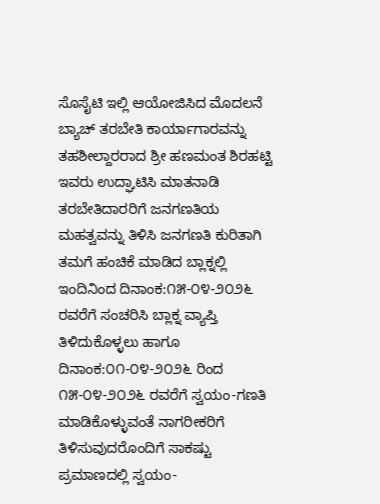ಸೊಸೈಟಿ ಇಲ್ಲಿ ಆಯೋಜಿಸಿದ ಮೊದಲನೆ ಬ್ಯಾಚ್ ತರಬೇತಿ ಕಾರ್ಯಾಗಾರವನ್ನು ತಹಶೀಲ್ದಾರರಾದ ಶ್ರೀ ಹಣಮಂತ ಶಿರಹಟ್ಟಿ ಇವರು ಉದ್ಘಾಟಿಸಿ ಮಾತನಾಡಿ ತರಬೇತಿದಾರರಿಗೆ ಜನಗಣತಿಯ ಮಹತ್ವವನ್ನು ತಿಳಿಸಿ ಜನಗಣತಿ ಕುರಿತಾಗಿ ತಮಗೆ ಹಂಚಿಕೆ ಮಾಡಿದ ಬ್ಲಾಕ್ನಲ್ಲಿ ಇಂದಿನಿಂದ ದಿನಾಂಕ:೧೫-೦೪-೨೦೨೬ ರವರೆಗೆ ಸಂಚರಿಸಿ ಬ್ಲಾಕ್ನ ವ್ಯಾಪ್ತಿ ತಿಳಿದುಕೊಳ್ಳಲು ಹಾಗೂ ದಿನಾಂಕ:೦೧-೦೪-೨೦೨೬ ರಿಂದ ೧೫-೦೪-೨೦೨೬ ರವರೆಗೆ ಸ್ವಯಂ-ಗಣತಿ ಮಾಡಿಕೊಳ್ಳುವಂತೆ ನಾಗರೀಕರಿಗೆ ತಿಳಿಸುವುದರೊಂದಿಗೆ ಸಾಕಷ್ಟು ಪ್ರಮಾಣದಲ್ಲಿ ಸ್ವಯಂ-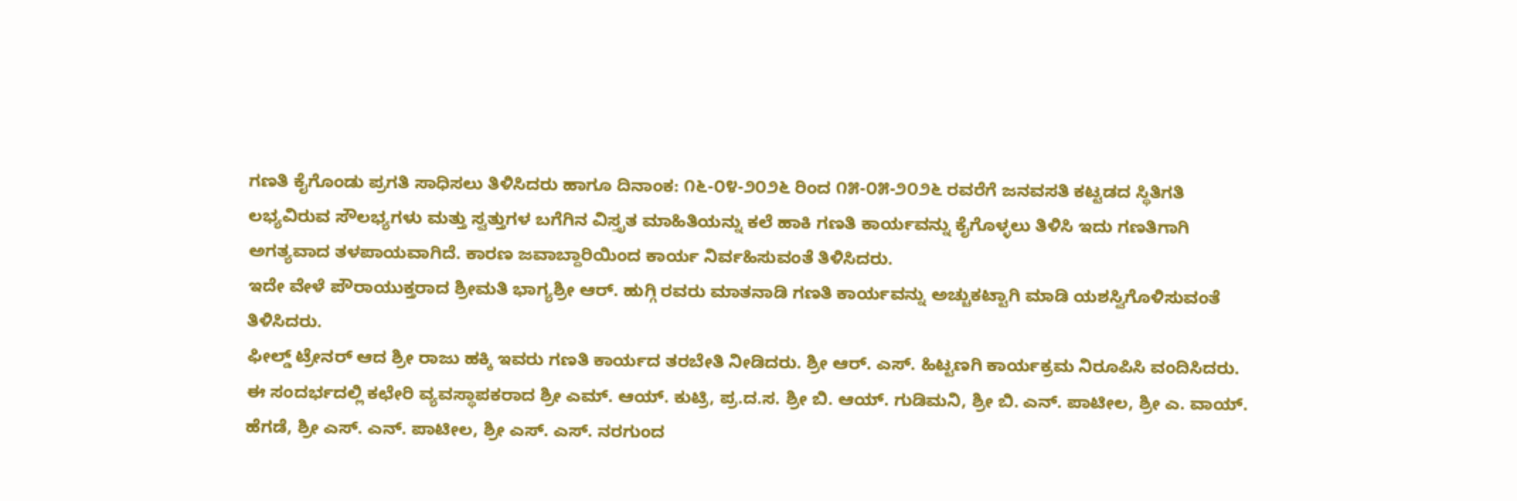ಗಣತಿ ಕೈಗೊಂಡು ಪ್ರಗತಿ ಸಾಧಿಸಲು ತಿಳಿಸಿದರು ಹಾಗೂ ದಿನಾಂಕ: ೧೬-೦೪-೨೦೨೬ ರಿಂದ ೧೫-೦೫-೨೦೨೬ ರವರೆಗೆ ಜನವಸತಿ ಕಟ್ಟಡದ ಸ್ಥಿತಿಗತಿ ಲಭ್ಯವಿರುವ ಸೌಲಭ್ಯಗಳು ಮತ್ತು ಸ್ವತ್ತುಗಳ ಬಗೆಗಿನ ವಿಸ್ತೃತ ಮಾಹಿತಿಯನ್ನು ಕಲೆ ಹಾಕಿ ಗಣತಿ ಕಾರ್ಯವನ್ನು ಕೈಗೊಳ್ಳಲು ತಿಳಿಸಿ ಇದು ಗಣತಿಗಾಗಿ ಅಗತ್ಯವಾದ ತಳಪಾಯವಾಗಿದೆ. ಕಾರಣ ಜವಾಬ್ದಾರಿಯಿಂದ ಕಾರ್ಯ ನಿರ್ವಹಿಸುವಂತೆ ತಿಳಿಸಿದರು.
ಇದೇ ವೇಳೆ ಪೌರಾಯುಕ್ತರಾದ ಶ್ರೀಮತಿ ಭಾಗ್ಯಶ್ರೀ ಆರ್. ಹುಗ್ಗಿ ರವರು ಮಾತನಾಡಿ ಗಣತಿ ಕಾರ್ಯವನ್ನು ಅಚ್ಚುಕಟ್ಟಾಗಿ ಮಾಡಿ ಯಶಸ್ವಿಗೊಳಿಸುವಂತೆ ತಿಳಿಸಿದರು.
ಫೀಲ್ಡ್ ಟ್ರೇನರ್ ಆದ ಶ್ರೀ ರಾಜು ಹಕ್ಕಿ ಇವರು ಗಣತಿ ಕಾರ್ಯದ ತರಬೇತಿ ನೀಡಿದರು. ಶ್ರೀ ಆರ್. ಎಸ್. ಹಿಟ್ಟಣಗಿ ಕಾರ್ಯಕ್ರಮ ನಿರೂಪಿಸಿ ವಂದಿಸಿದರು.
ಈ ಸಂದರ್ಭದಲ್ಲಿ ಕಛೇರಿ ವ್ಯವಸ್ಥಾಪಕರಾದ ಶ್ರೀ ಎಮ್. ಆಯ್. ಕುಟ್ರಿ, ಪ್ರ.ದ.ಸ. ಶ್ರೀ ಬಿ. ಆಯ್. ಗುಡಿಮನಿ, ಶ್ರೀ ಬಿ. ಎನ್. ಪಾಟೀಲ, ಶ್ರೀ ಎ. ವಾಯ್. ಹೆಗಡೆ, ಶ್ರೀ ಎಸ್. ಎನ್. ಪಾಟೀಲ, ಶ್ರೀ ಎಸ್. ಎಸ್. ನರಗುಂದ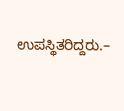ಉಪಸ್ಥಿತರಿದ್ದರು.–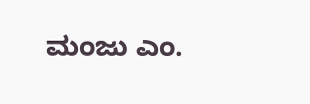ಮಂಜು ಎಂ.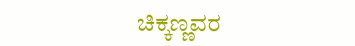ಚಿಕ್ಕಣ್ಣವರ